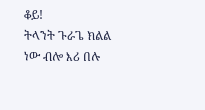ቆይ!
ትላንት ጉራጌ ክልል ነው ብሎ እሪ በሉ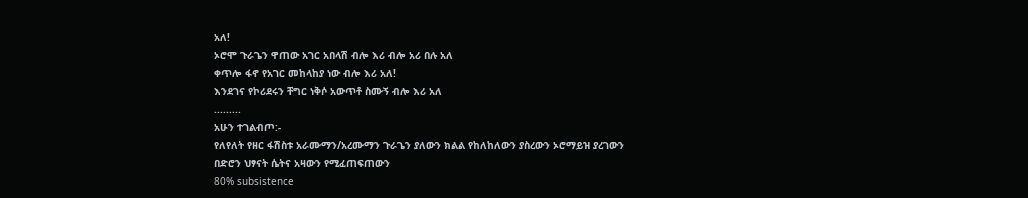አለ!
ኦሮሞ ጉራጌን ዋጠው አገር አበላሽ ብሎ እሪ ብሎ አሪ በሉ አለ
ቀጥሎ ፋኖ የአገር መከላከያ ነው ብሎ እሪ አለ!
እንደገና የኮሪደሩን ቸግር ነቅሶ አውጥቶ ስሙኝ ብሎ እሪ አለ
.........
አሁን ተገልብጦ:-
የለየለት የዘር ፋሽስቱ አራሙማን/አረሙማን ጉራጌን ያለውን ክልል የከለከለውን ያስረውን ኦሮማይዝ ያረገውን
በድሮን ህፃናት ሴትና አዛውን የሚፈጠፍጠውን
80% subsistence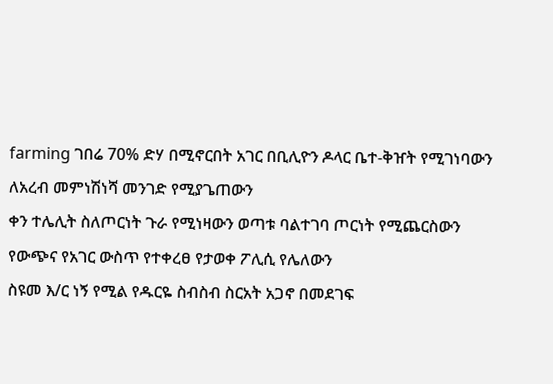farming ገበሬ 70% ድሃ በሚኖርበት አገር በቢሊዮን ዶላር ቤተ-ቅዠት የሚገነባውን
ለአረብ መምነሽነሻ መንገድ የሚያጌጠውን
ቀን ተሌሊት ስለጦርነት ጉራ የሚነዛውን ወጣቱ ባልተገባ ጦርነት የሚጨርስውን
የውጭና የአገር ውስጥ የተቀረፀ የታወቀ ፖሊሲ የሌለውን
ስዩመ እ/ር ነኝ የሚል የዱርዬ ስብስብ ስርአት አጋኖ በመደገፍ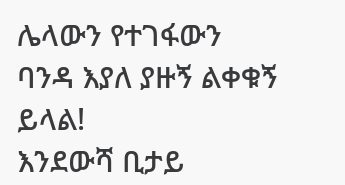ሌላውን የተገፋውን ባንዳ እያለ ያዙኝ ልቀቁኝ ይላል!
እንደውሻ ቢታይ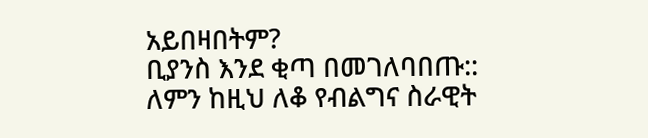አይበዛበትም?
ቢያንስ እንደ ቂጣ በመገለባበጡ::
ለምን ከዚህ ለቆ የብልግና ስራዊት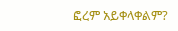ፎረም አይቀላቀልም?